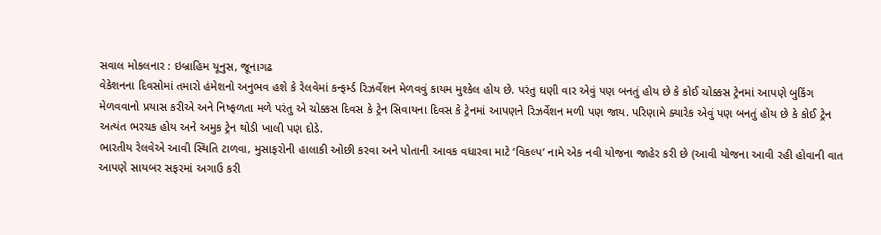સવાલ મોકલનાર : ઇબ્રાહિમ યૂનુસ, જૂનાગઢ
વેકેશનના દિવસોમાં તમારો હંમેશનો અનુભવ હશે કે રેલવેમાં કન્ફર્મ્ડ રિઝર્વેશન મેળવવું કાયમ મુશ્કેલ હોય છે. પરંતુ ઘણી વાર એવું પણ બનતું હોય છે કે કોઈ ચોક્કસ ટ્રેનમાં આપણે બુકિંગ મેળવવાનો પ્રયાસ કરીએ અને નિષ્ફળતા મળે પરંતુ એ ચોક્કસ દિવસ કે ટ્રેન સિવાયના દિવસ કે ટ્રેનમાં આપણને રિઝર્વેશન મળી પણ જાય. પરિણામે ક્યારેક એવું પણ બનતું હોય છે કે કોઈ ટ્રેન અત્યંત ભરચક હોય અને અમુક ટ્રેન થોડી ખાલી પણ દોડે.
ભારતીય રેલવેએ આવી સ્થિતિ ટાળવા, મુસાફરોની હાલાકી ઓછી કરવા અને પોતાની આવક વધારવા માટે ‘વિકલ્પ’ નામે એક નવી યોજના જાહેર કરી છે (આવી યોજના આવી રહી હોવાની વાત આપણે સાયબર સફરમાં અગાઉ કરી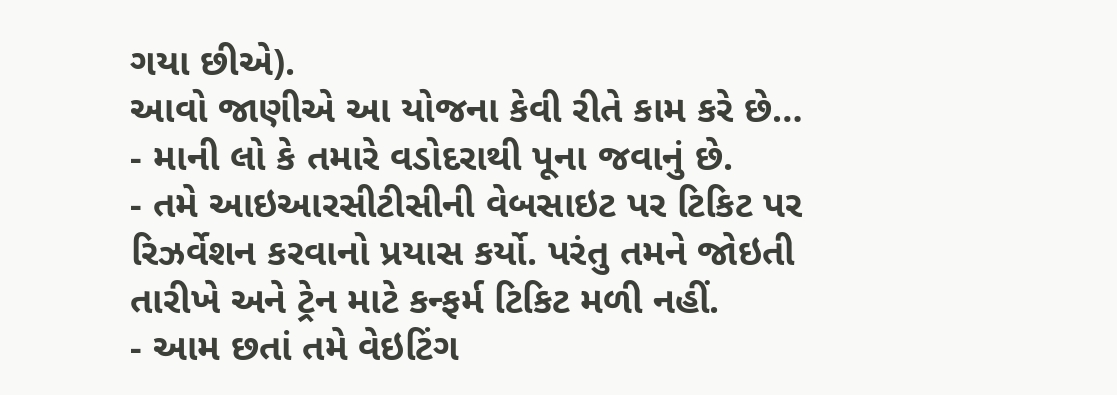ગયા છીએ).
આવો જાણીએ આ યોજના કેવી રીતે કામ કરે છે…
- માની લો કે તમારે વડોદરાથી પૂના જવાનું છે.
- તમે આઇઆરસીટીસીની વેબસાઇટ પર ટિકિટ પર રિઝર્વેશન કરવાનો પ્રયાસ કર્યો. પરંતુ તમને જોઇતી તારીખે અને ટ્રેન માટે કન્ફર્મ ટિકિટ મળી નહીં.
- આમ છતાં તમે વેઇટિંગ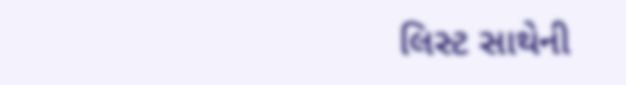લિસ્ટ સાથેની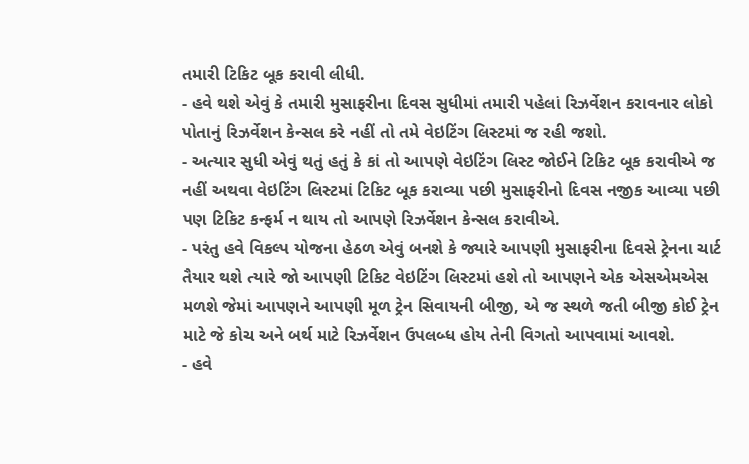તમારી ટિકિટ બૂક કરાવી લીધી.
- હવે થશે એવું કે તમારી મુસાફરીના દિવસ સુધીમાં તમારી પહેલાં રિઝર્વેશન કરાવનાર લોકો પોતાનું રિઝર્વેશન કેન્સલ કરે નહીં તો તમે વેઇટિંગ લિસ્ટમાં જ રહી જશો.
- અત્યાર સુધી એવું થતું હતું કે કાં તો આપણે વેઇટિંગ લિસ્ટ જોઈને ટિકિટ બૂક કરાવીએ જ નહીં અથવા વેઇટિંગ લિસ્ટમાં ટિકિટ બૂક કરાવ્યા પછી મુસાફરીનો દિવસ નજીક આવ્યા પછી પણ ટિકિટ કન્ફર્મ ન થાય તો આપણે રિઝર્વેશન કેન્સલ કરાવીએ.
- પરંતુ હવે વિકલ્પ યોજના હેઠળ એવું બનશે કે જ્યારે આપણી મુસાફરીના દિવસે ટ્રેનના ચાર્ટ તૈયાર થશે ત્યારે જો આપણી ટિકિટ વેઇટિંગ લિસ્ટમાં હશે તો આપણને એક એસએમએસ મળશે જેમાં આપણને આપણી મૂળ ટ્રેન સિવાયની બીજી, એ જ સ્થળે જતી બીજી કોઈ ટ્રેન માટે જે કોચ અને બર્થ માટે રિઝર્વેશન ઉપલબ્ધ હોય તેની વિગતો આપવામાં આવશે.
- હવે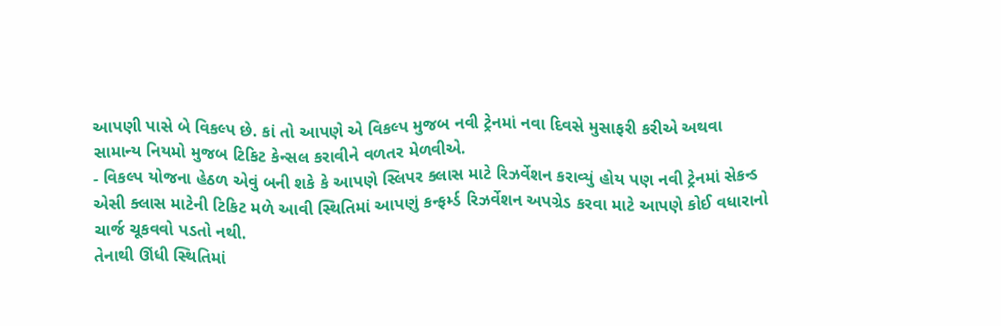આપણી પાસે બે વિકલ્પ છે. કાં તો આપણે એ વિકલ્પ મુજબ નવી ટ્રેનમાં નવા દિવસે મુસાફરી કરીએ અથવા સામાન્ય નિયમો મુજબ ટિકિટ કેન્સલ કરાવીને વળતર મેળવીએ.
- વિકલ્પ યોજના હેઠળ એવું બની શકે કે આપણે સ્લિપર ક્લાસ માટે રિઝર્વેશન કરાવ્યું હોય પણ નવી ટ્રેનમાં સેકન્ડ એસી ક્લાસ માટેની ટિકિટ મળે આવી સ્થિતિમાં આપણું કન્ફર્મ્ડ રિઝર્વેશન અપગ્રેડ કરવા માટે આપણે કોઈ વધારાનો ચાર્જ ચૂકવવો પડતો નથી.
તેનાથી ઊંધી સ્થિતિમાં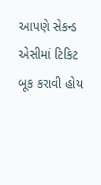આપણે સેકન્ડ એસીમાં ટિકિટ બૂક કરાવી હોય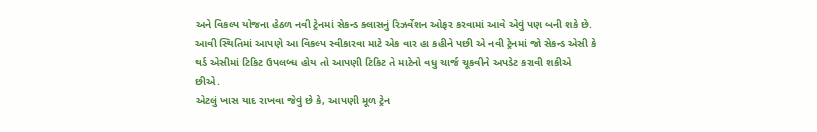અને વિકલ્પ યોજના હેઠળ નવી ટ્રેનમાં સેકન્ડ ક્લાસનું રિઝર્વેશન ઓફર કરવામાં આવે એવું પણ બની શકે છે. આવી સ્થિતિમાં આપણે આ વિકલ્પ સ્વીકારવા માટે એક વાર હા કહીને પછી એ નવી ટ્રેનમાં જો સેકન્ડ એસી કે થર્ડ એસીમાં ટિકિટ ઉપલબ્ધ હોય તો આપણી ટિકિટ તે માટેનો વધુ ચાર્જ ચૂકવીને અપડેટ કરાવી શકીએ છીએ.
એટલું ખાસ યાદ રાખવા જેવું છે કે, આપણી મૂળ ટ્રેન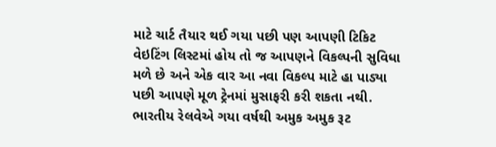માટે ચાર્ટ તૈયાર થઈ ગયા પછી પણ આપણી ટિકિટ વેઇટિંગ લિસ્ટમાં હોય તો જ આપણને વિકલ્પની સુવિધા મળે છે અને એક વાર આ નવા વિકલ્પ માટે હા પાડ્યા પછી આપણે મૂળ ટ્રેનમાં મુસાફરી કરી શકતા નથી.
ભારતીય રેલવેએ ગયા વર્ષથી અમુક અમુક રૂટ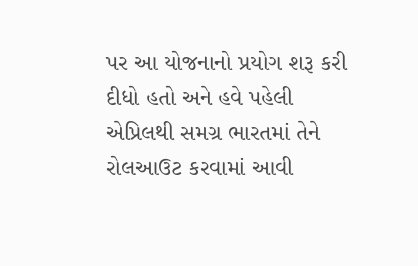પર આ યોજનાનો પ્રયોગ શરૂ કરી દીધો હતો અને હવે પહેલી એપ્રિલથી સમગ્ર ભારતમાં તેને રોલઆઉટ કરવામાં આવી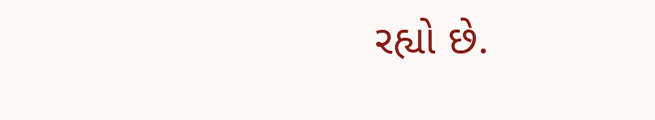રહ્યો છે.